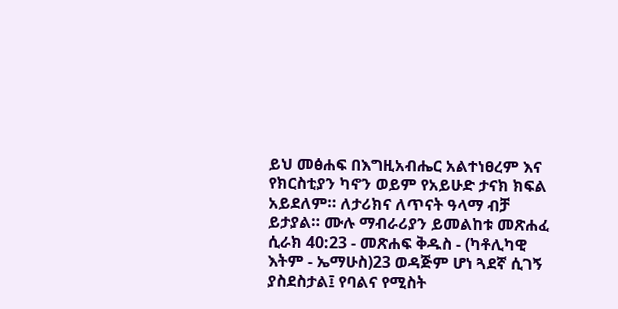ይህ መፅሐፍ በእግዚአብሔር አልተነፀረም እና የክርስቲያን ካኖን ወይም የአይሁድ ታናክ ክፍል አይደለም። ለታሪክና ለጥናት ዓላማ ብቻ ይታያል። ሙሉ ማብራሪያን ይመልከቱ መጽሐፈ ሲራክ 40:23 - መጽሐፍ ቅዱስ - (ካቶሊካዊ እትም - ኤማሁስ)23 ወዳጅም ሆነ ጓደኛ ሲገኝ ያስደስታል፤ የባልና የሚስት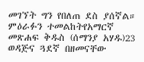መገኘት ግን የበለጠ ደስ ያሰኛል። ምዕራፉን ተመልከትየአማርኛ መጽሐፍ ቅዱስ (ሰማንያ አሃዱ)23 ወዳጅና ጓደኛ በዘመናቸው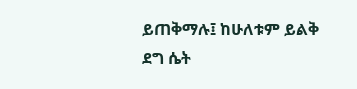ይጠቅማሉ፤ ከሁለቱም ይልቅ ደግ ሴት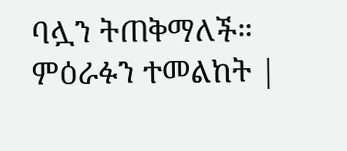ባሏን ትጠቅማለች። ምዕራፉን ተመልከት |